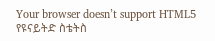Your browser doesn’t support HTML5
የዩናይትድ ስቴትስ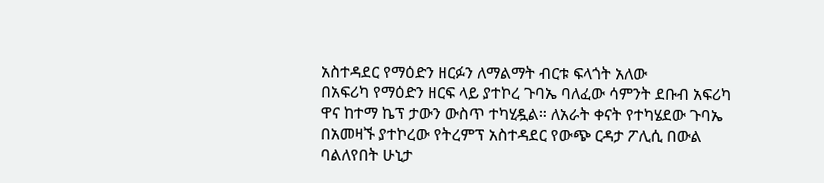አስተዳደር የማዕድን ዘርፉን ለማልማት ብርቱ ፍላጎት አለው
በአፍሪካ የማዕድን ዘርፍ ላይ ያተኮረ ጉባኤ ባለፈው ሳምንት ደቡብ አፍሪካ ዋና ከተማ ኬፕ ታውን ውስጥ ተካሂዷል። ለአራት ቀናት የተካሄደው ጉባኤ በአመዛኙ ያተኮረው የትረምፕ አስተዳደር የውጭ ርዳታ ፖሊሲ በውል ባልለየበት ሁኒታ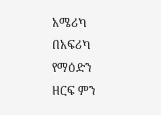አሜሪካ በአፍሪካ የማዕድን ዘርፍ ምን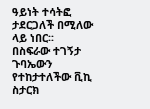ዓይነት ተሳትፎ ታደርጋለች በሚለው ላይ ነበር፡፡
በስፍራው ተገኝታ ጉባኤውን የተከታተለችው ቪኪ ስታርክ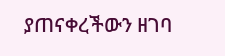ያጠናቀረችውን ዘገባ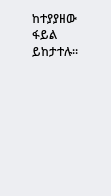ከተያያዘው ፋይል ይከታተሉ።